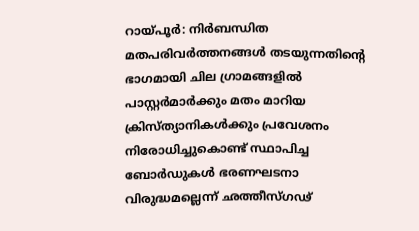റായ്പൂർ: നിർബന്ധിത മതപരിവർത്തനങ്ങൾ തടയുന്നതിൻ്റെ ഭാഗമായി ചില ഗ്രാമങ്ങളിൽ പാസ്റ്റർമാർക്കും മതം മാറിയ ക്രിസ്ത്യാനികൾക്കും പ്രവേശനം നിരോധിച്ചുകൊണ്ട് സ്ഥാപിച്ച ബോർഡുകൾ ഭരണഘടനാ വിരുദ്ധമല്ലെന്ന് ഛത്തീസ്ഗഢ്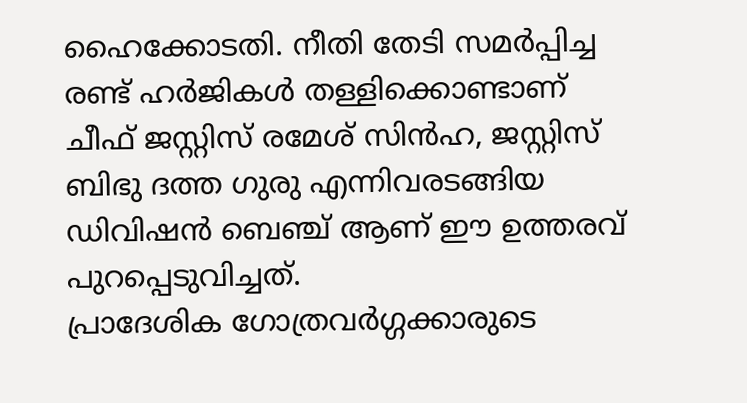ഹൈക്കോടതി. നീതി തേടി സമർപ്പിച്ച രണ്ട് ഹർജികൾ തള്ളിക്കൊണ്ടാണ് ചീഫ് ജസ്റ്റിസ് രമേശ് സിൻഹ, ജസ്റ്റിസ് ബിഭു ദത്ത ഗുരു എന്നിവരടങ്ങിയ ഡിവിഷൻ ബെഞ്ച് ആണ് ഈ ഉത്തരവ് പുറപ്പെടുവിച്ചത്.
പ്രാദേശിക ഗോത്രവർഗ്ഗക്കാരുടെ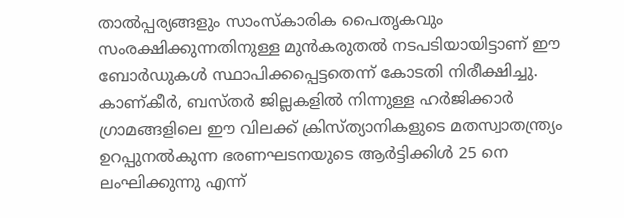താൽപ്പര്യങ്ങളും സാംസ്കാരിക പൈതൃകവും സംരക്ഷിക്കുന്നതിനുള്ള മുൻകരുതൽ നടപടിയായിട്ടാണ് ഈ ബോർഡുകൾ സ്ഥാപിക്കപ്പെട്ടതെന്ന് കോടതി നിരീക്ഷിച്ചു. കാണ്കീർ, ബസ്തർ ജില്ലകളിൽ നിന്നുള്ള ഹർജിക്കാർ ഗ്രാമങ്ങളിലെ ഈ വിലക്ക് ക്രിസ്ത്യാനികളുടെ മതസ്വാതന്ത്ര്യം ഉറപ്പുനൽകുന്ന ഭരണഘടനയുടെ ആർട്ടിക്കിൾ 25 നെ ലംഘിക്കുന്നു എന്ന്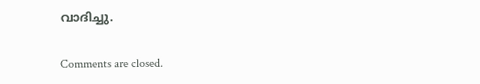വാദിച്ചു.

Comments are closed.